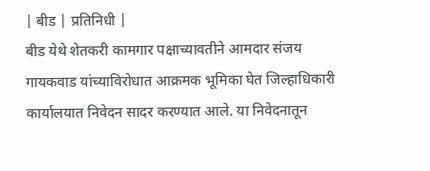| बीड | प्रतिनिधी |
बीड येथे शेतकरी कामगार पक्षाच्यावतीने आमदार संजय गायकवाड यांच्याविरोधात आक्रमक भूमिका घेत जिल्हाधिकारी कार्यालयात निवेदन सादर करण्यात आले. या निवेदनातून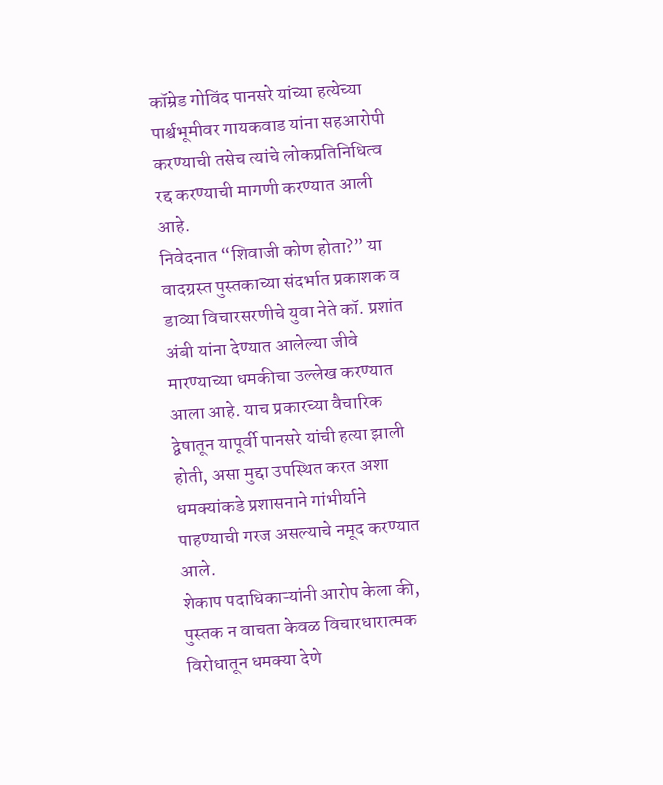कॉम्रेड गोविंद पानसरे यांच्या हत्येच्या पार्श्वभूमीवर गायकवाड यांना सहआरोपी करण्याची तसेच त्यांचे लोकप्रतिनिधित्व रद्द करण्याची मागणी करण्यात आली आहे.
निवेदनात “शिवाजी कोण होता?” या वादग्रस्त पुस्तकाच्या संदर्भात प्रकाशक व डाव्या विचारसरणीचे युवा नेते कॉ. प्रशांत अंबी यांना देण्यात आलेल्या जीवे मारण्याच्या धमकीचा उल्लेख करण्यात आला आहे. याच प्रकारच्या वैचारिक द्वेषातून यापूर्वी पानसरे यांची हत्या झाली होती, असा मुद्दा उपस्थित करत अशा धमक्यांकडे प्रशासनाने गांभीर्याने पाहण्याची गरज असल्याचे नमूद करण्यात आले.
शेकाप पदाधिकाऱ्यांनी आरोप केला की, पुस्तक न वाचता केवळ विचारधारात्मक विरोधातून धमक्या देणे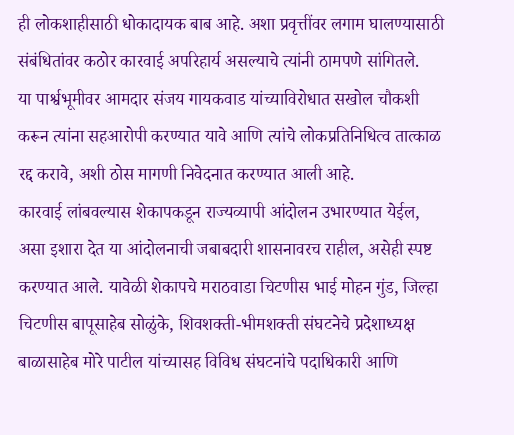ही लोकशाहीसाठी धोकादायक बाब आहे. अशा प्रवृत्तींवर लगाम घालण्यासाठी संबंधितांवर कठोर कारवाई अपरिहार्य असल्याचे त्यांनी ठामपणे सांगितले.
या पार्श्वभूमीवर आमदार संजय गायकवाड यांच्याविरोधात सखोल चौकशी करून त्यांना सहआरोपी करण्यात यावे आणि त्यांचे लोकप्रतिनिधित्व तात्काळ रद्द करावे, अशी ठोस मागणी निवेदनात करण्यात आली आहे.
कारवाई लांबवल्यास शेकापकडून राज्यव्यापी आंदोलन उभारण्यात येईल, असा इशारा देत या आंदोलनाची जबाबदारी शासनावरच राहील, असेही स्पष्ट करण्यात आले. यावेळी शेकापचे मराठवाडा चिटणीस भाई मोहन गुंड, जिल्हा चिटणीस बापूसाहेब सोळुंके, शिवशक्ती-भीमशक्ती संघटनेचे प्रदेशाध्यक्ष बाळासाहेब मोरे पाटील यांच्यासह विविध संघटनांचे पदाधिकारी आणि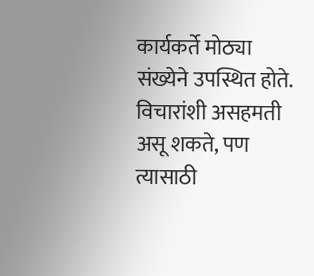कार्यकर्ते मोठ्या संख्येने उपस्थित होते.
विचारांशी असहमती असू शकते, पण त्यासाठी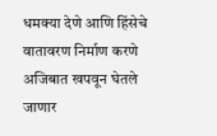धमक्या देणे आणि हिंसेचे वातावरण निर्माण करणे अजिबात खपवून घेतले जाणार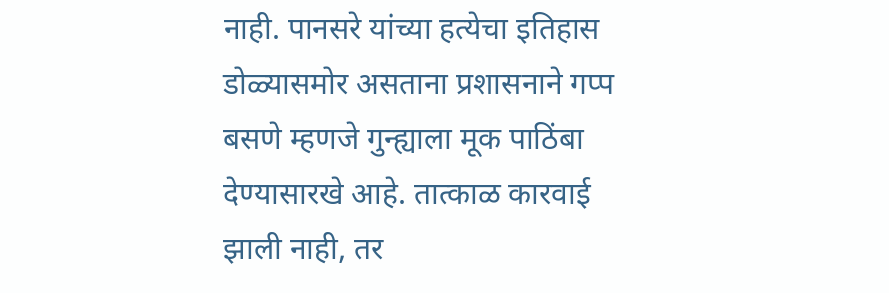नाही. पानसरे यांच्या हत्येचा इतिहास डोळ्यासमोर असताना प्रशासनाने गप्प बसणे म्हणजे गुन्ह्याला मूक पाठिंबा देण्यासारखे आहे. तात्काळ कारवाई झाली नाही, तर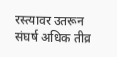रस्त्यावर उतरून संघर्ष अधिक तीव्र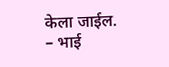केला जाईल.
– भाई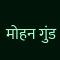मोहन गुंड